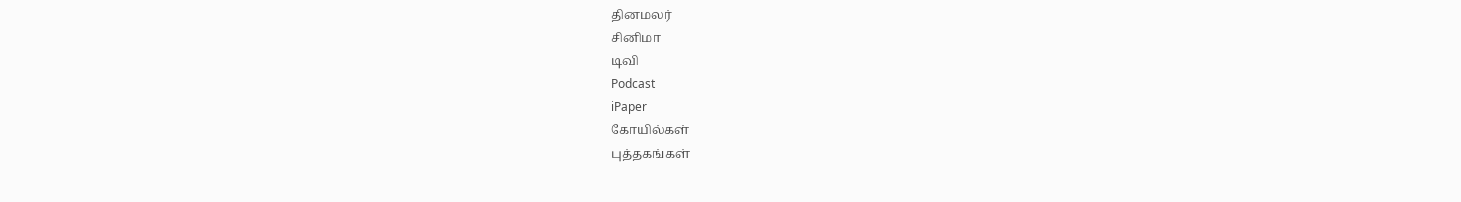தினமலர்
சினிமா
டிவி
Podcast
iPaper
கோயில்கள்
புத்தகங்கள்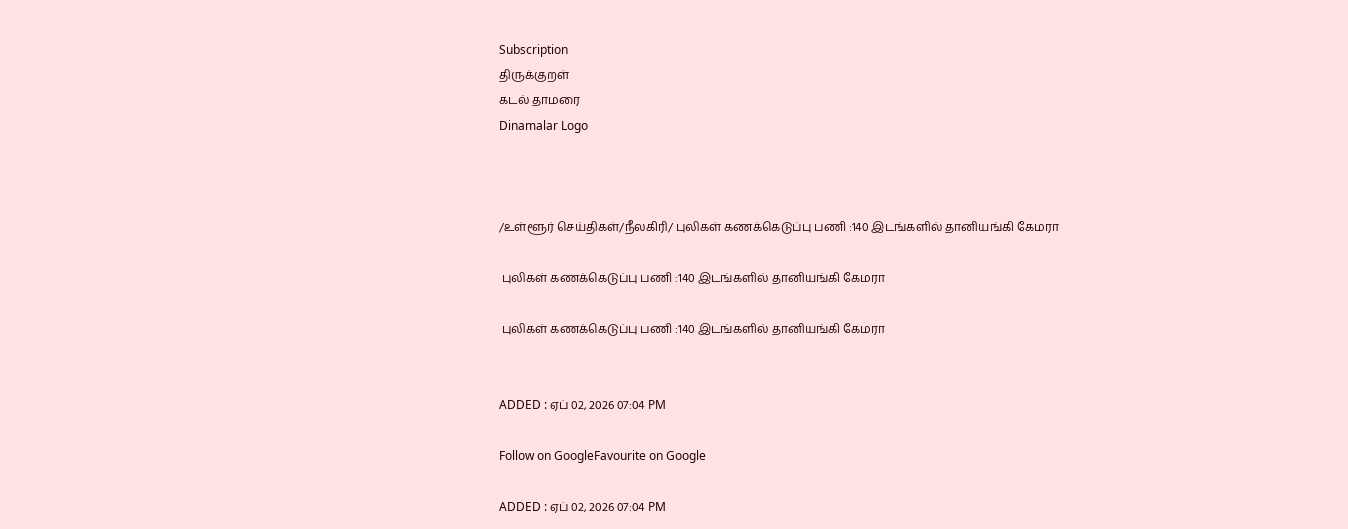Subscription
திருக்குறள்
கடல் தாமரை
Dinamalar Logo



/உள்ளூர் செய்திகள்/நீலகிரி/ புலிகள் கணக்கெடுப்பு பணி :140 இடங்களில் தானியங்கி கேமரா

 புலிகள் கணக்கெடுப்பு பணி :140 இடங்களில் தானியங்கி கேமரா

 புலிகள் கணக்கெடுப்பு பணி :140 இடங்களில் தானியங்கி கேமரா


ADDED : ஏப் 02, 2026 07:04 PM

Follow on GoogleFavourite on Google

ADDED : ஏப் 02, 2026 07:04 PM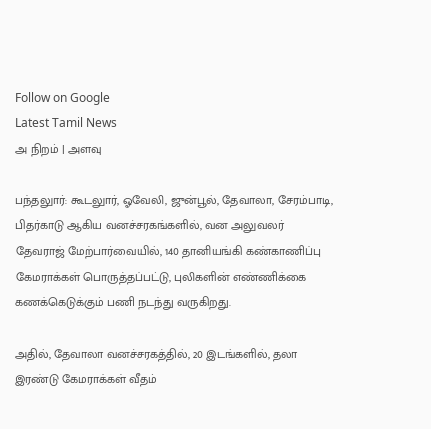Follow on Google
Latest Tamil News
அ நிறம் | அளவு

பந்தலுார்: கூடலுார், ஓவேலி, ஜுன்பூல், தேவாலா, சேரம்பாடி, பிதர்காடு ஆகிய வனச்சரகங்களில், வன அலுவலர் தேவராஜ் மேற்பார்வையில், 140 தானியங்கி கண்காணிப்பு கேமராக்கள் பொருத்தப்பட்டு, புலிகளின் எண்ணிக்கை கணக்கெடுக்கும் பணி நடந்து வருகிறது.

அதில், தேவாலா வனச்சரகத்தில், 20 இடங்களில், தலா இரண்டு கேமராக்கள் வீதம்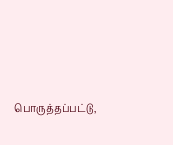பொருத்தப்பட்டு,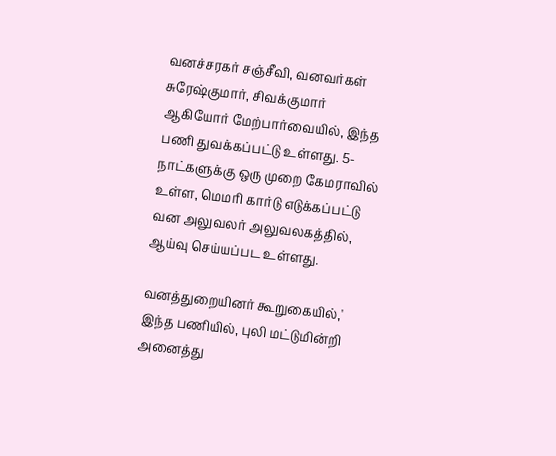வனச்சரகர் சஞ்சீவி, வனவர்கள் சுரேஷ்குமார், சிவக்குமார் ஆகியோர் மேற்பார்வையில், இந்த பணி துவக்கப்பட்டு உள்ளது. 5- நாட்களுக்கு ஒரு முறை கேமராவில் உள்ள, மெமரி கார்டு எடுக்கப்பட்டு வன அலுவலர் அலுவலகத்தில், ஆய்வு செய்யப்பட உள்ளது.

வனத்துறையினர் கூறுகையில்,' இந்த பணியில், புலி மட்டுமின்றி அனைத்து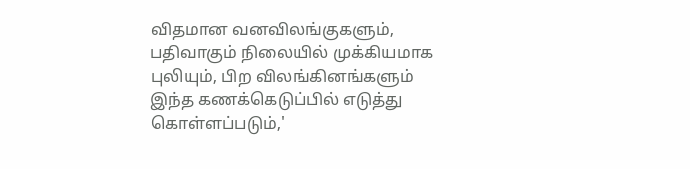விதமான வனவிலங்குகளும், பதிவாகும் நிலையில் முக்கியமாக புலியும், பிற விலங்கினங்களும் இந்த கணக்கெடுப்பில் எடுத்து கொள்ளப்படும்,'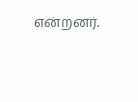என்றனர்.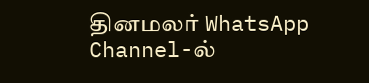தினமலர் WhatsApp Channel-ல்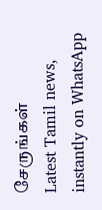சேருங்கள்
Latest Tamil news, instantly on WhatsApp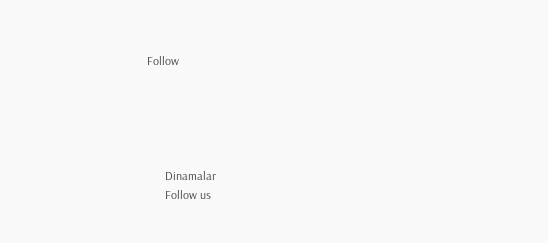Follow





      Dinamalar
      Follow us